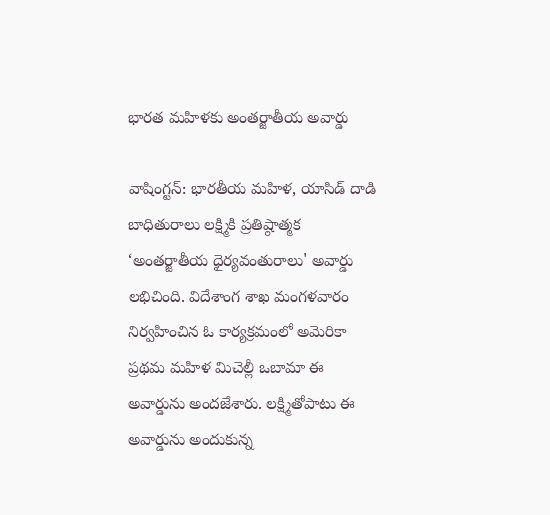భారత మహిళకు అంతర్జాతీయ అవార్డు

వాషింగ్టన్: భారతీయ మహిళ, యాసిడ్ దాడి బాధితురాలు లక్ష్మికి ప్రతిష్ఠాత్మక ‘అంతర్జాతీయ ధైర్యవంతురాలు' అవార్డు లభిచింది. విదేశాంగ శాఖ మంగళవారం నిర్వహించిన ఓ కార్యక్రమంలో అమెరికా ప్రథమ మహిళ మిచెల్లీ ఒబామా ఈ అవార్డును అందజేశారు. లక్ష్మితోపాటు ఈ అవార్డును అందుకున్న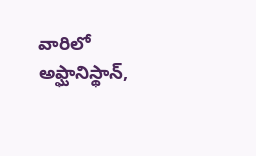వారిలో అఫ్ఘానిస్థాన్,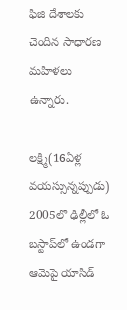ఫిజి దేశాలకు చెందిన సాధారణ మహిళలు ఉన్నారు.

లక్ష్మి(16ఏళ్ల వయస్సున్నప్పుడు) 2005లొ ఢిల్లీలో ఓ బస్టాప్‌లో ఉండగా ఆమెపై యాసిడ్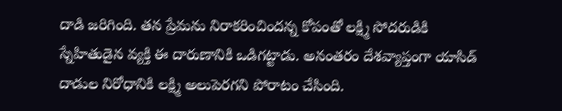దాడి జరిగింది. తన ప్రేమను నిరాకరించిందన్న కోపంతో లక్ష్మి సోదరుడికి స్నేహితుడైన వ్యక్తి ఈ దారుణానికి ఒడిగట్టాడు. అనంతరం దేశవ్యాప్తంగా యాసిడ్ దాడుల నిరోధానికి లక్ష్మి అలుపెరగని పోరాటం చేసింది.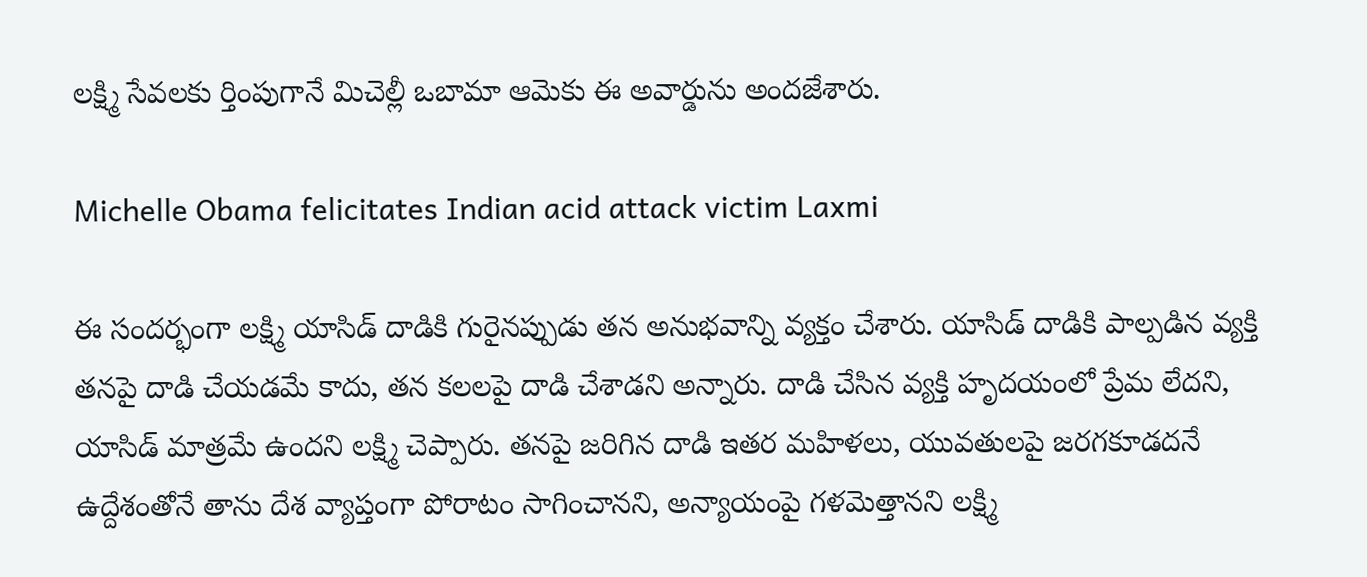లక్ష్మి సేవలకు ర్తింపుగానే మిచెల్లీ ఒబామా ఆమెకు ఈ అవార్డును అందజేశారు.

Michelle Obama felicitates Indian acid attack victim Laxmi

ఈ సందర్భంగా లక్ష్మి యాసిడ్ దాడికి గురైనప్పుడు తన అనుభవాన్ని వ్యక్తం చేశారు. యాసిడ్ దాడికి పాల్పడిన వ్యక్తి తనపై దాడి చేయడమే కాదు, తన కలలపై దాడి చేశాడని అన్నారు. దాడి చేసిన వ్యక్తి హృదయంలో ప్రేమ లేదని, యాసిడ్ మాత్రమే ఉందని లక్ష్మి చెప్పారు. తనపై జరిగిన దాడి ఇతర మహిళలు, యువతులపై జరగకూడదనే ఉద్దేశంతోనే తాను దేశ వ్యాప్తంగా పోరాటం సాగించానని, అన్యాయంపై గళమెత్తానని లక్ష్మి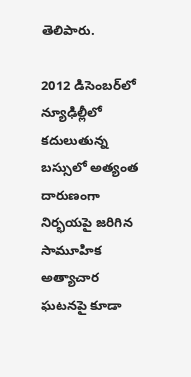తెలిపారు.

2012 డిసెంబర్‌లో న్యూఢిల్లీలో కదులుతున్న బస్సులో అత్యంత దారుణంగా నిర్భయపై జరిగిన సామూహిక అత్యాచార ఘటనపై కూడా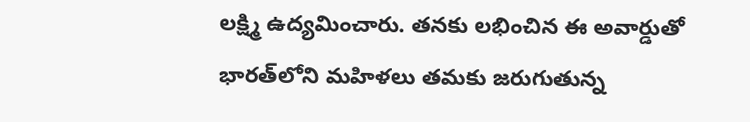లక్ష్మి ఉద్యమించారు. తనకు లభించిన ఈ అవార్డుతో భారత్‌లోని మహిళలు తమకు జరుగుతున్న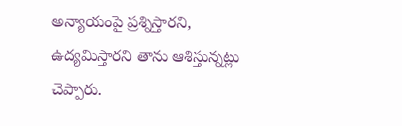అన్యాయంపై ప్రశ్నిస్తారని, ఉద్యమిస్తారని తాను ఆశిస్తున్నట్లు చెప్పారు.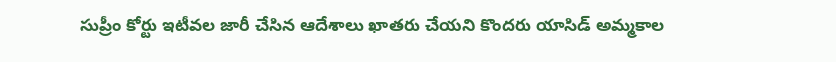సుప్రీం కోర్టు ఇటీవల జారీ చేసిన ఆదేశాలు ఖాతరు చేయని కొందరు యాసిడ్ అమ్మకాల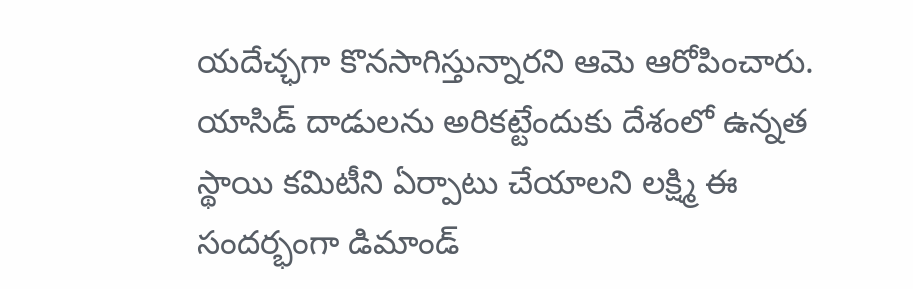యదేచ్ఛగా కొనసాగిస్తున్నారని ఆమె ఆరోపించారు. యాసిడ్ దాడులను అరికట్టేందుకు దేశంలో ఉన్నత స్థాయి కమిటీని ఏర్పాటు చేయాలని లక్ష్మి ఈ సందర్భంగా డిమాండ్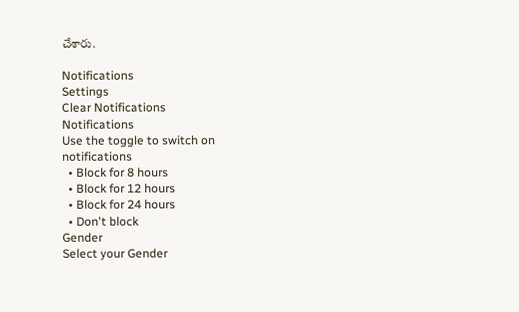చేశారు.

Notifications
Settings
Clear Notifications
Notifications
Use the toggle to switch on notifications
  • Block for 8 hours
  • Block for 12 hours
  • Block for 24 hours
  • Don't block
Gender
Select your Gender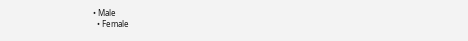• Male
  • Female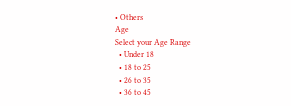• Others
Age
Select your Age Range
  • Under 18
  • 18 to 25
  • 26 to 35
  • 36 to 45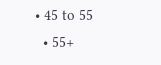• 45 to 55
  • 55+